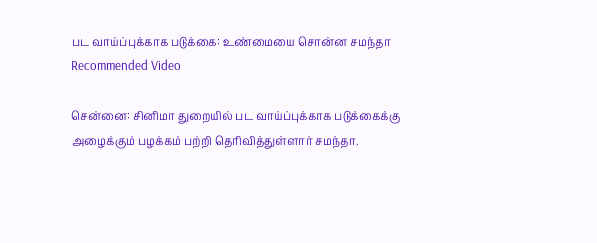பட வாய்ப்புக்காக படுக்கை: உண்மையை சொன்ன சமந்தா
Recommended Video

சென்னை: சினிமா துறையில் பட வாய்ப்புக்காக படுக்கைக்கு அழைக்கும் பழக்கம் பற்றி தெரிவித்துள்ளார் சமந்தா.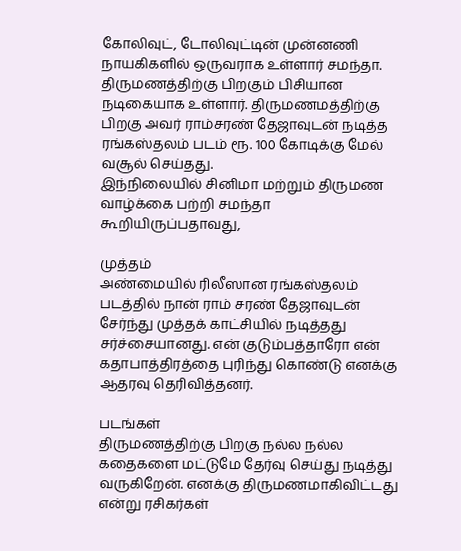கோலிவுட், டோலிவுட்டின் முன்னணி நாயகிகளில் ஒருவராக உள்ளார் சமந்தா. திருமணத்திற்கு பிறகும் பிசியான நடிகையாக உள்ளார். திருமணமத்திற்கு பிறகு அவர் ராம்சரண் தேஜாவுடன் நடித்த ரங்கஸ்தலம் படம் ரூ. 100 கோடிக்கு மேல் வசூல் செய்தது.
இந்நிலையில் சினிமா மற்றும் திருமண வாழ்க்கை பற்றி சமந்தா கூறியிருப்பதாவது,

முத்தம்
அண்மையில் ரிலீஸான ரங்கஸ்தலம் படத்தில் நான் ராம் சரண் தேஜாவுடன் சேர்ந்து முத்தக் காட்சியில் நடித்தது சர்ச்சையானது. என் குடும்பத்தாரோ என் கதாபாத்திரத்தை புரிந்து கொண்டு எனக்கு ஆதரவு தெரிவித்தனர்.

படங்கள்
திருமணத்திற்கு பிறகு நல்ல நல்ல கதைகளை மட்டுமே தேர்வு செய்து நடித்து வருகிறேன். எனக்கு திருமணமாகிவிட்டது என்று ரசிகர்கள்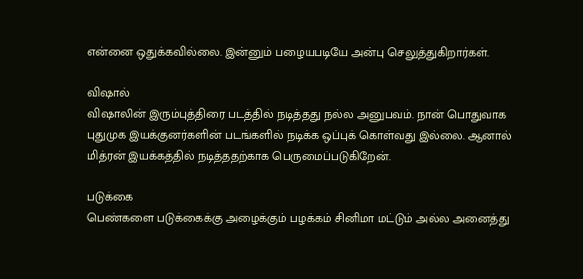என்னை ஒதுக்கவில்லை. இன்னும் பழையபடியே அன்பு செலுத்துகிறார்கள்.

விஷால்
விஷாலின் இரும்புத்திரை படத்தில் நடித்தது நல்ல அனுபவம். நான் பொதுவாக புதுமுக இயக்குனர்களின் படங்களில் நடிக்க ஒப்புக் கொள்வது இல்லை. ஆனால் மித்ரன் இயக்கத்தில் நடித்ததற்காக பெருமைப்படுகிறேன்.

படுக்கை
பெண்களை படுக்கைக்கு அழைக்கும் பழக்கம் சினிமா மட்டும் அல்ல அனைத்து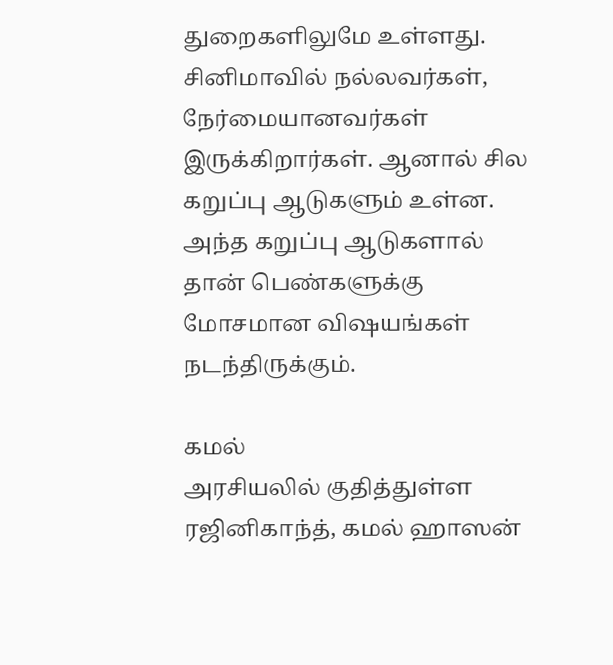துறைகளிலுமே உள்ளது. சினிமாவில் நல்லவர்கள், நேர்மையானவர்கள் இருக்கிறார்கள். ஆனால் சில கறுப்பு ஆடுகளும் உள்ன. அந்த கறுப்பு ஆடுகளால் தான் பெண்களுக்கு மோசமான விஷயங்கள் நடந்திருக்கும்.

கமல்
அரசியலில் குதித்துள்ள ரஜினிகாந்த், கமல் ஹாஸன்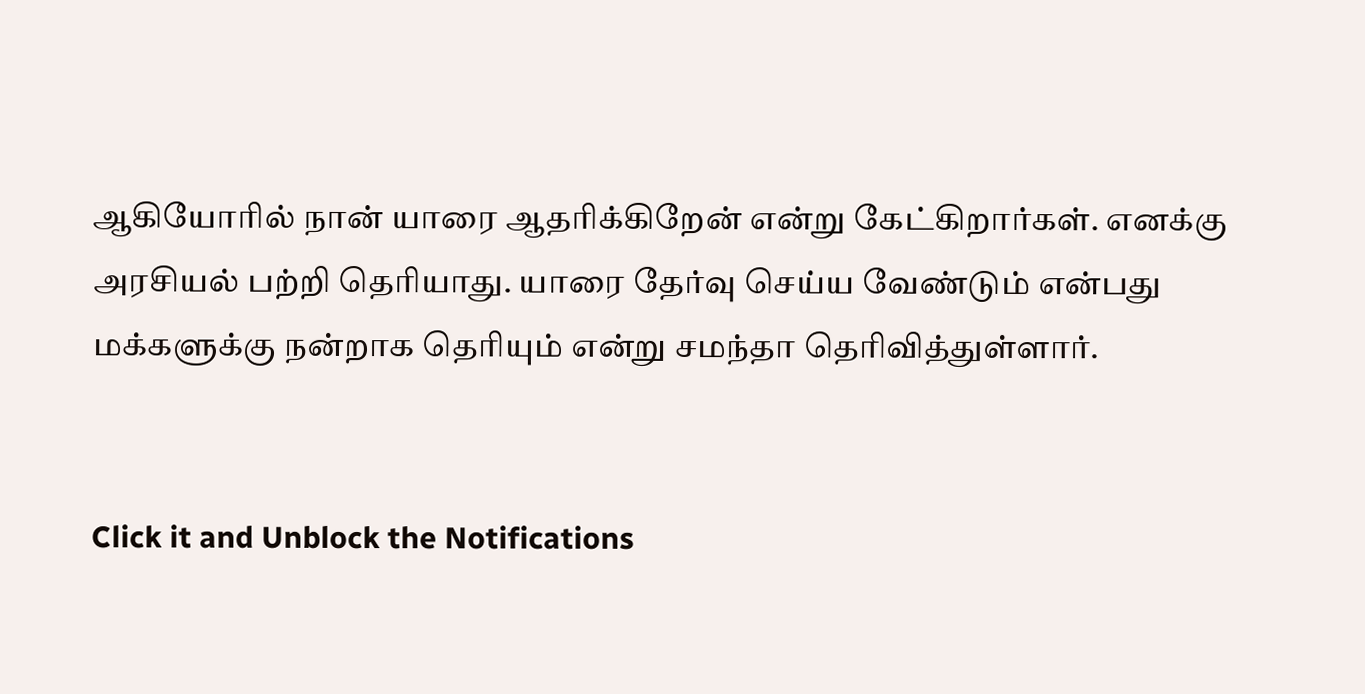ஆகியோரில் நான் யாரை ஆதரிக்கிறேன் என்று கேட்கிறார்கள். எனக்கு அரசியல் பற்றி தெரியாது. யாரை தேர்வு செய்ய வேண்டும் என்பது மக்களுக்கு நன்றாக தெரியும் என்று சமந்தா தெரிவித்துள்ளார்.


Click it and Unblock the Notifications